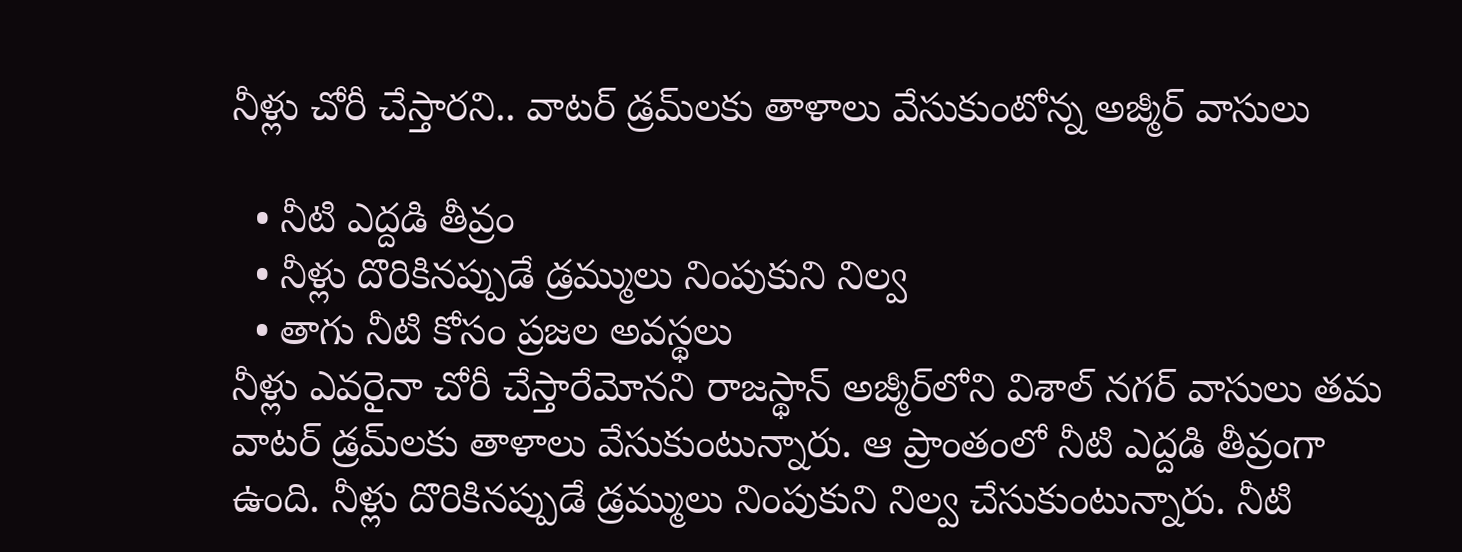నీళ్లు చోరీ చేస్తారని.. వాటర్‌ డ్రమ్‌లకు తాళాలు వేసుకుంటోన్న అజ్మీర్‌ వాసులు

  • నీటి ఎద్దడి తీవ్రం
  • నీళ్లు దొరికినప్పుడే డ్రమ్ములు నింపుకుని నిల్వ
  • తాగు నీటి కోసం ప్రజల అవస్థలు
నీళ్లు ఎవరైనా చోరీ చేస్తారేమోనని రాజస్థాన్‌ అజ్మీర్‌లోని విశాల్‌ నగర్ వాసులు తమ వాటర్ డ్రమ్‌లకు తాళాలు వేసుకుంటున్నారు. ఆ ప్రాంతంలో నీటి ఎద్దడి తీవ్రంగా ఉంది. నీళ్లు దొరికినప్పుడే డ్రమ్ములు నింపుకుని నిల్వ చేసుకుంటున్నారు. నీటి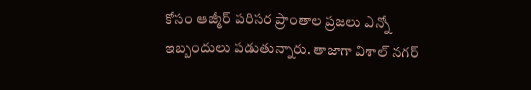కోసం ఆజ్మీర్‌ పరిసర ప్రాంతాల ప్రజలు ఎన్నో ఇబ్బందులు పడుతున్నారు. తాజాగా విశాల్‌ నగర్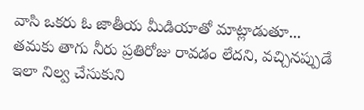వాసి ఒకరు ఓ జాతీయ మీడియాతో మాట్లాడుతూ... తమకు తాగు నీరు ప్రతిరోజు రావడం లేదని, వచ్చినప్పుడే ఇలా నిల్వ చేసుకుని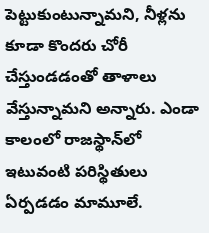పెట్టుకుంటున్నామని, నీళ్లను కూడా కొందరు చోరీ చేస్తుండడంతో తాళాలు వేస్తున్నామని అన్నారు. ఎండా కాలంలో రాజస్థాన్‌లో ఇటువంటి పరిస్థితులు ఏర్పడడం మామూలే.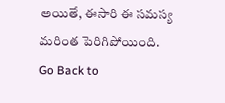అయితే, ఈసారి ఈ సమస్య మరింత పెరిగిపోయింది.
Go Back to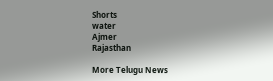Shorts
water
Ajmer
Rajasthan

More Telugu News